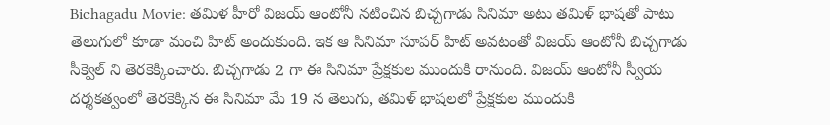Bichagadu Movie: తమిళ హీరో విజయ్ ఆంటోనీ నటించిన బిచ్చగాడు సినిమా అటు తమిళ్ భాషతో పాటు తెలుగులో కూడా మంచి హిట్ అందుకుంది. ఇక ఆ సినిమా సూపర్ హిట్ అవటంతో విజయ్ ఆంటోనీ బిచ్చగాడు సీక్వెల్ ని తెరకెక్కించారు. బిచ్చగాడు 2 గా ఈ సినిమా ప్రేక్షకుల ముందుకి రానుంది. విజయ్ ఆంటోనీ స్వీయ దర్శకత్వంలో తెరకెక్కిన ఈ సినిమా మే 19 న తెలుగు, తమిళ్ భాషలలో ప్రేక్షకుల ముందుకి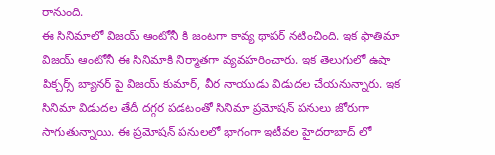రానుంది.
ఈ సినిమాలో విజయ్ ఆంటోనీ కి జంటగా కావ్య థాపర్ నటించింది. ఇక ఫాతిమా విజయ్ ఆంటోనీ ఈ సినిమాకి నిర్మాతగా వ్యవహరించారు. ఇక తెలుగులో ఉషా పిక్చర్స్ బ్యానర్ పై విజయ్ కుమార్, వీర నాయుడు విడుదల చేయనున్నారు. ఇక సినిమా విడుదల తేదీ దగ్గర పడటంతో సినిమా ప్రమోషన్ పనులు జోరుగా సాగుతున్నాయి. ఈ ప్రమోషన్ పనులలో భాగంగా ఇటీవల హైదరాబాద్ లో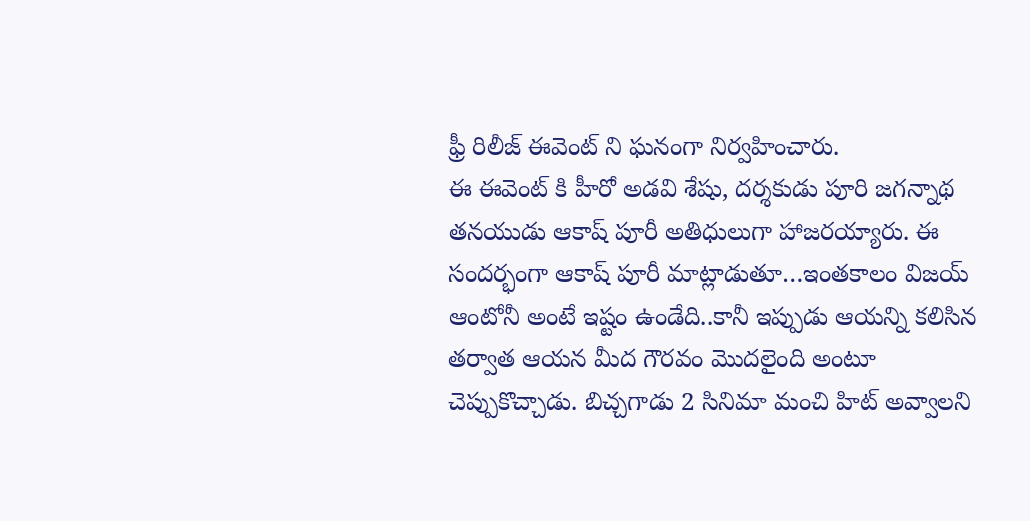ఫ్రీ రిలీజ్ ఈవెంట్ ని ఘనంగా నిర్వహించారు.
ఈ ఈవెంట్ కి హీరో అడవి శేషు, దర్శకుడు పూరి జగన్నాథ తనయుడు ఆకాష్ పూరీ అతిధులుగా హాజరయ్యారు. ఈ సందర్భంగా ఆకాష్ పూరీ మాట్లాడుతూ…ఇంతకాలం విజయ్ ఆంటోనీ అంటే ఇష్టం ఉండేది..కానీ ఇప్పుడు ఆయన్ని కలిసిన తర్వాత ఆయన మీద గౌరవం మొదలైంది అంటూ చెప్పుకొచ్చాడు. బిచ్చగాడు 2 సినిమా మంచి హిట్ అవ్వాలని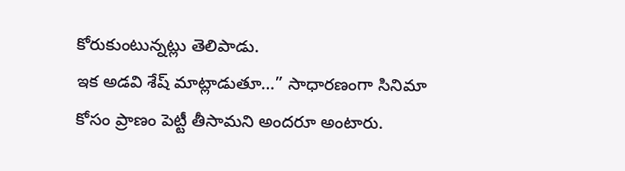కోరుకుంటున్నట్లు తెలిపాడు.
ఇక అడవి శేష్ మాట్లాడుతూ…” సాధారణంగా సినిమా కోసం ప్రాణం పెట్టీ తీసామని అందరూ అంటారు.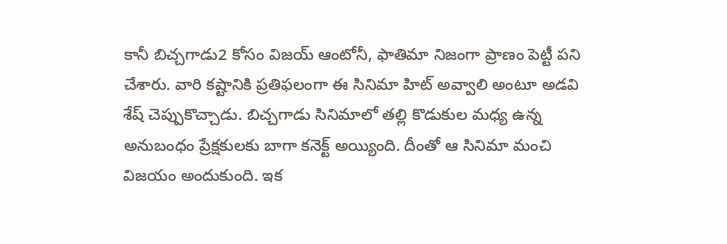కానీ బిచ్చగాడు2 కోసం విజయ్ ఆంటోనీ, ఫాతిమా నిజంగా ప్రాణం పెట్టీ పని చేశారు. వారి కష్టానికి ప్రతిఫలంగా ఈ సినిమా హిట్ అవ్వాలి అంటూ అడవి శేష్ చెప్పుకొచ్చాడు. బిచ్చగాడు సినిమాలో తల్లి కొడుకుల మధ్య ఉన్న అనుబంధం ప్రేక్షకులకు బాగా కనెక్ట్ అయ్యింది. దీంతో ఆ సినిమా మంచి విజయం అందుకుంది. ఇక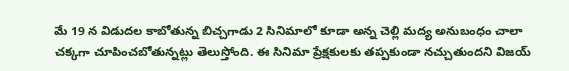మే 19 న విడుదల కాబోతున్న బిచ్చగాడు 2 సినిమాలో కూడా అన్న చెల్లి మద్య అనుబంధం చాలా చక్కగా చూపించబోతున్నట్లు తెలుస్తోంది. ఈ సినిమా ప్రేక్షకులకు తప్పకుండా నచ్చుతుందని విజయ్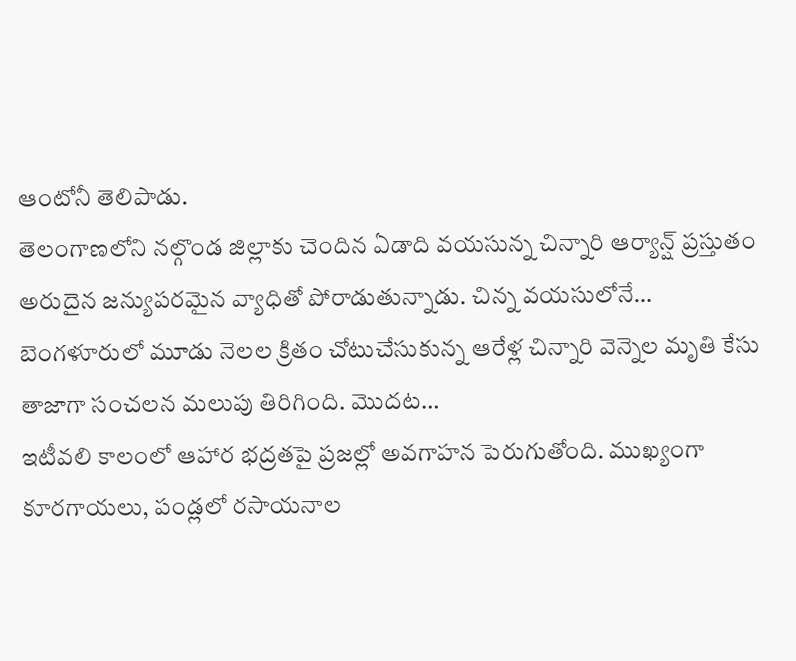ఆంటోనీ తెలిపాడు.
తెలంగాణలోని నల్గొండ జిల్లాకు చెందిన ఏడాది వయసున్న చిన్నారి ఆర్యాన్ష్ ప్రస్తుతం అరుదైన జన్యుపరమైన వ్యాధితో పోరాడుతున్నాడు. చిన్న వయసులోనే…
బెంగళూరులో మూడు నెలల క్రితం చోటుచేసుకున్న ఆరేళ్ల చిన్నారి వెన్నెల మృతి కేసు తాజాగా సంచలన మలుపు తిరిగింది. మొదట…
ఇటీవలి కాలంలో ఆహార భద్రతపై ప్రజల్లో అవగాహన పెరుగుతోంది. ముఖ్యంగా కూరగాయలు, పండ్లలో రసాయనాల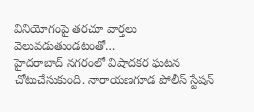వినియోగంపై తరచూ వార్తలు వెలువడుతుండటంతో…
హైదరాబాద్ నగరంలో విషాదకర ఘటన చోటుచేసుకుంది. నారాయణగూడ పోలీస్ స్టేషన్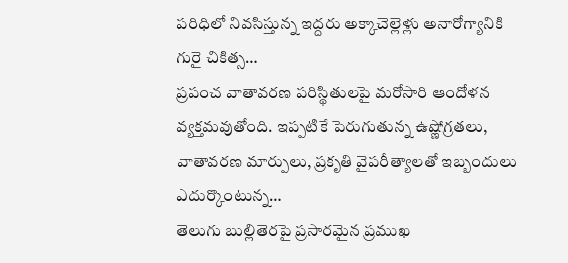పరిధిలో నివసిస్తున్న ఇద్దరు అక్కాచెల్లెళ్లు అనారోగ్యానికి గురై చికిత్స…
ప్రపంచ వాతావరణ పరిస్థితులపై మరోసారి ఆందోళన వ్యక్తమవుతోంది. ఇప్పటికే పెరుగుతున్న ఉష్ణోగ్రతలు, వాతావరణ మార్పులు, ప్రకృతి వైపరీత్యాలతో ఇబ్బందులు ఎదుర్కొంటున్న…
తెలుగు బుల్లితెరపై ప్రసారమైన ప్రముఖ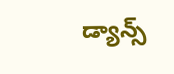డ్యాన్స్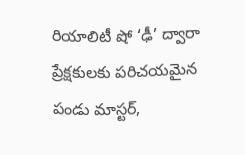రియాలిటీ షో ‘ఢీ’ ద్వారా ప్రేక్షకులకు పరిచయమైన పండు మాస్టర్,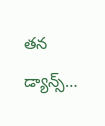తన డ్యాన్స్…